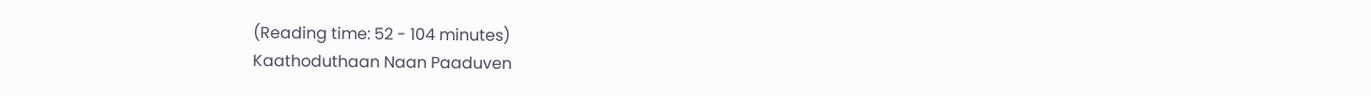(Reading time: 52 - 104 minutes)
Kaathoduthaan Naan Paaduven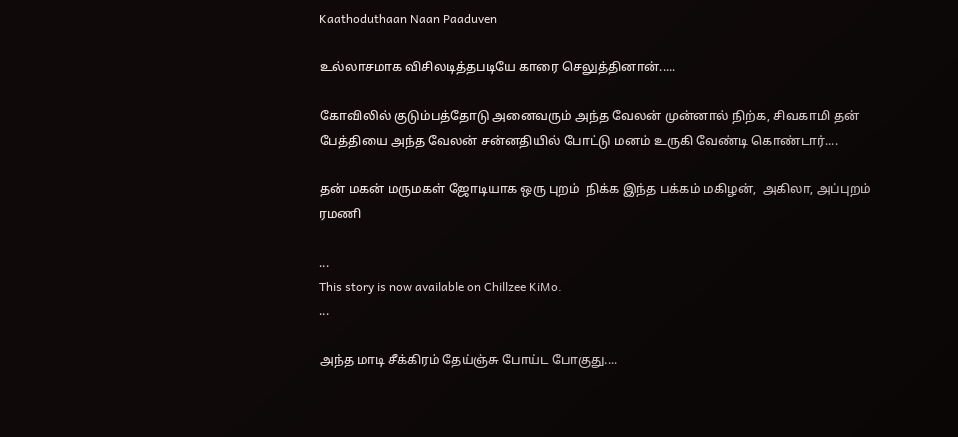Kaathoduthaan Naan Paaduven

உல்லாசமாக விசிலடித்தபடியே காரை செலுத்தினான்.....

கோவிலில் குடும்பத்தோடு அனைவரும் அந்த வேலன் முன்னால் நிற்க, சிவகாமி தன் பேத்தியை அந்த வேலன் சன்னதியில் போட்டு மனம் உருகி வேண்டி கொண்டார்....

தன் மகன் மருமகள் ஜோடியாக ஒரு புறம்  நிக்க இந்த பக்கம் மகிழன்,  அகிலா, அப்புறம் ரமணி

...
This story is now available on Chillzee KiMo.
...

அந்த மாடி சீக்கிரம் தேய்ஞ்சு போய்ட போகுது....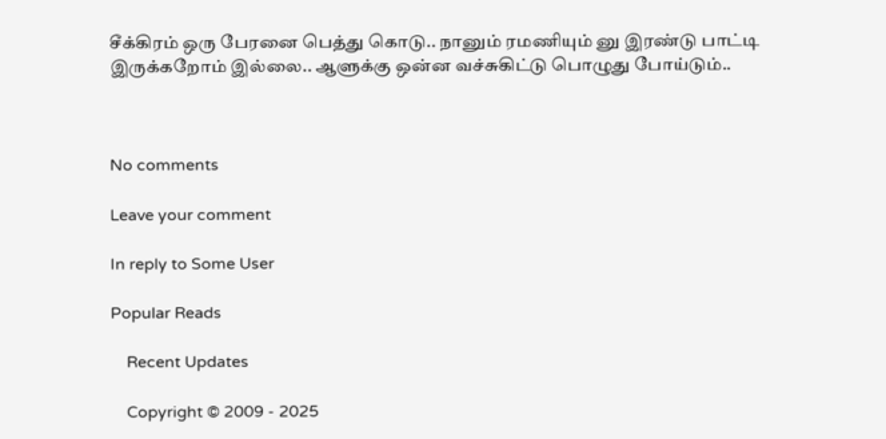சீக்கிரம் ஒரு பேரனை பெத்து கொடு.. நானும் ரமணியும் னு இரண்டு பாட்டி இருக்கறோம் இல்லை.. ஆளுக்கு ஒன்ன வச்சுகிட்டு பொழுது போய்டும்..



No comments

Leave your comment

In reply to Some User

Popular Reads

    Recent Updates

    Copyright © 2009 - 2025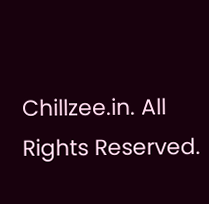Chillzee.in. All Rights Reserved.